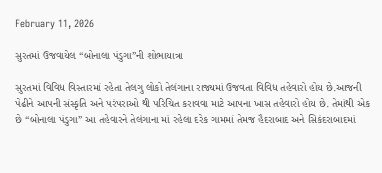February 11, 2026

સુરતમાં ઉજવાયેલ “બોનાલા પંડુગા”ની શોભાયાત્રા

સુરતમાં વિવિધ વિસ્તારમાં રહેતા તેલગુ લોકો તેલંગાના રાજ્યમાં ઉજવતા વિવિધ તહેવારો હોય છે.આજની પેઢીને આપની સંસ્કૃતિ અને પરંપરાઓ થી પરિચિત કરાવવા માટે આપના ખાસ તહેવારો હોય છે. તેમાંથી એક છે “બોનાલા પંડુગા” આ તહેવારને તેલંગાના માં રહેલા દરેક ગામમાં તેમજ હૈદરાબાદ અને સિકંદરાબાદમાં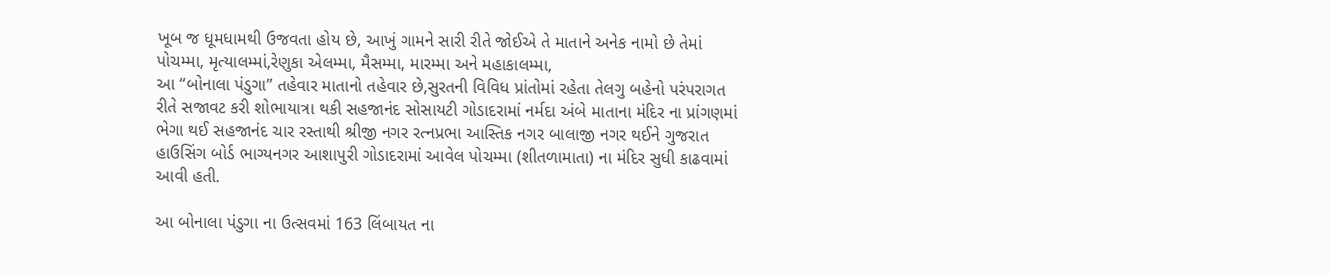ખૂબ જ ધૂમધામથી ઉજવતા હોય છે, આખું ગામને સારી રીતે જોઈએ તે માતાને અનેક નામો છે તેમાં પોચમ્મા, મૃત્યાલમ્માં,રેણુકા એલમ્મા, મૈસમ્મા, મારમ્મા અને મહાકાલમ્મા,
આ “બોનાલા પંડુગા” તહેવાર માતાનો તહેવાર છે,સુરતની વિવિધ પ્રાંતોમાં રહેતા તેલગુ બહેનો પરંપરાગત રીતે સજાવટ કરી શોભાયાત્રા થકી સહજાનંદ સોસાયટી ગોડાદરામાં નર્મદા અંબે માતાના મંદિર ના પ્રાંગણમાં ભેગા થઈ સહજાનંદ ચાર રસ્તાથી શ્રીજી નગર રત્નપ્રભા આસ્તિક નગર બાલાજી નગર થઈને ગુજરાત હાઉસિંગ બોર્ડ ભાગ્યનગર આશાપુરી ગોડાદરામાં આવેલ પોચમ્મા (શીતળામાતા) ના મંદિર સુધી કાઢવામાં આવી હતી.

આ બોનાલા પંડુગા ના ઉત્સવમાં 163 લિંબાયત ના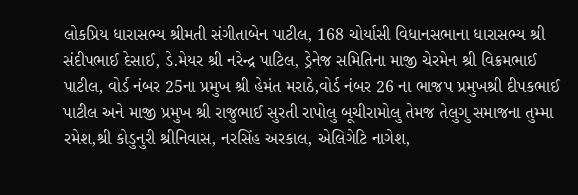લોકપ્રિય ધારાસભ્ય શ્રીમતી સંગીતાબેન પાટીલ, 168 ચોર્યાસી વિધાનસભાના ધારાસભ્ય શ્રી સંદીપભાઈ દેસાઈ, ડે.મેયર શ્રી નરેન્દ્ર પાટિલ, ડ્રેનેજ સમિતિના માજી ચેરમેન શ્રી વિક્રમભાઈ પાટીલ, વોર્ડ નંબર 25ના પ્રમુખ શ્રી હેમંત મરાઠે,વોર્ડ નંબર 26 ના ભાજપ પ્રમુખશ્રી દીપકભાઈ પાટીલ અને માજી પ્રમુખ શ્રી રાજુભાઈ સુરતી રાપોલુ બૂચીરામોલુ તેમજ તેલુગુ સમાજના તુમ્મા રમેશ,શ્રી કોડુનુરી શ્રીનિવાસ, નરસિંહ અરકાલ, એલિગેટિ નાગેશ,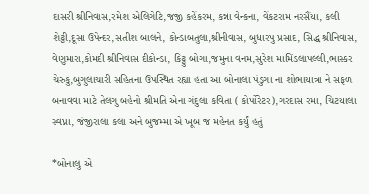દાસરી શ્રીનિવાસ,રમેશ એલિગેટિ,જજી કહેંકરમ, કન્ના વેન્કના, વેંકટરામ નરસૈંયા, કલી શેટ્ટી,દૂસા ઉપેન્દર,સતીશ બાલને, કોન્ડાબતુલા,શ્રીનીવાસ, બુધારપુ પ્રસાદ, સિદ્ધ શ્રીનિવાસ, વેણુમારા,કોમદી શ્રીનિવાસ દીકોન્ડા, કિટ્ટુ બોગા,જમુના વનમ,સુરેશ મામિંડલાપલ્લી,ભાસ્કર ચેરુકુ,બુગુલાચારી સહિતના ઉપસ્થિત રહ્યા હતા આ બોનાલા પંડુગા ના શોભાયાત્રા ને સફળ બનાવવા માટે તેલગુ બહેનો શ્રીમતિ એના ગંદુલા કવિતા ( કોર્પોરેટર),ગરદાસ રમા, ચિટયાલા સ્વપ્ના, જંજીરાલા કલા અને બુજમ્મા એ ખૂબ જ મહેનત કર્યું હતું

*બોનાલુ એ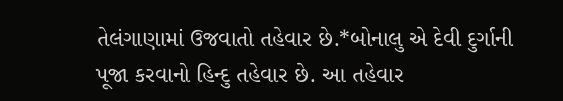તેલંગાણામાં ઉજવાતો તહેવાર છે.*બોનાલુ એ દેવી દુર્ગાની પૂજા કરવાનો હિન્દુ તહેવાર છે. આ તહેવાર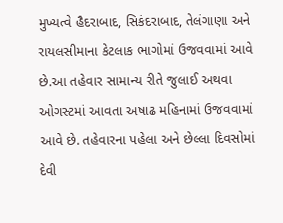મુખ્યત્વે હૈદરાબાદ, સિકંદરાબાદ, તેલંગાણા અને રાયલસીમાના કેટલાક ભાગોમાં ઉજવવામાં આવે છે.આ તહેવાર સામાન્ય રીતે જુલાઈ અથવા ઓગસ્ટમાં આવતા અષાઢ મહિનામાં ઉજવવામાં આવે છે. તહેવારના પહેલા અને છેલ્લા દિવસોમાં દેવી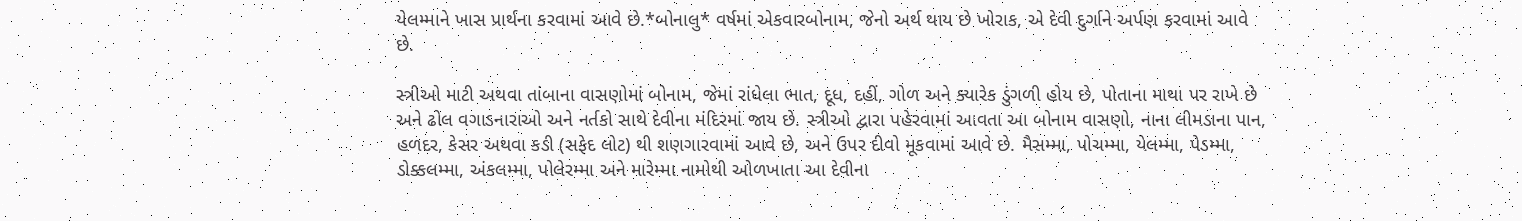યેલમ્માને ખાસ પ્રાર્થના કરવામાં આવે છે.*બોનાલુ* વર્ષમાં એકવારબોનામ, જેનો અર્થ થાય છે ખોરાક, એ દેવી દુર્ગાને અર્પણ કરવામાં આવે છે.

સ્ત્રીઓ માટી અથવા તાંબાના વાસણોમાં બોનામ, જેમાં રાંધેલા ભાત, દૂધ, દહીં, ગોળ અને ક્યારેક ડુંગળી હોય છે, પોતાના માથા પર રાખે છે અને ઢોલ વગાડનારાઓ અને નર્તકો સાથે દેવીના મંદિરમાં જાય છે. સ્ત્રીઓ દ્વારા પહેરવામાં આવતા આ બોનામ વાસણો, નાના લીમડાના પાન, હળદર, કેસર અથવા કડી (સફેદ લોટ) થી શણગારવામાં આવે છે, અને ઉપર દીવો મૂકવામાં આવે છે. મૈસમ્મા, પોચમ્મા, યેલમ્મા, પેડમ્મા, ડોક્કલમ્મા, અંકલમ્મા, પોલેરમ્મા અને મારેમ્મા નામોથી ઓળખાતા આ દેવીના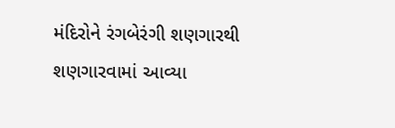મંદિરોને રંગબેરંગી શણગારથી શણગારવામાં આવ્યા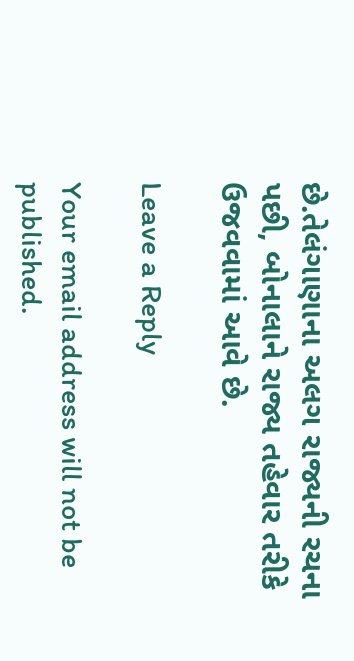છે.તેલંગાણાના અલગ રાજ્યની રચના પછી, બોનાલાને રાજ્ય તહેવાર તરીકે ઉજવવામાં આવે છે.

Leave a Reply

Your email address will not be published.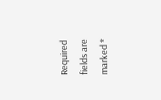Required fields are marked *